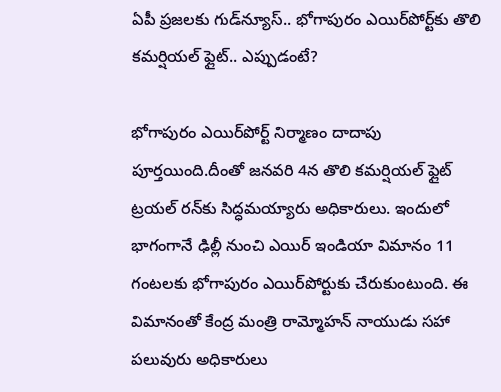ఏపీ ప్రజలకు గుడ్‌న్యూస్.. భోగాపురం ఎయిర్‌పోర్ట్‌కు తొలి కమర్షియల్ ఫ్లైట్.. ఎప్పుడంటే?

భోగాపురం ఎయిర్‌పోర్ట్ నిర్మాణం దాదాపు పూర్తయింది.దీంతో జనవరి 4న తొలి కమర్షియల్ ఫ్లైట్ ట్రయల్ రన్‌కు సిద్ధమయ్యారు అధికారులు. ఇందులో భాగంగానే ఢిల్లీ నుంచి ఎయిర్ ఇండియా విమానం 11 గంటలకు భోగాపురం ఎయిర్‌పోర్టుకు చేరుకుంటుంది. ఈ విమానంతో కేంద్ర మంత్రి రామ్మోహన్ నాయుడు సహా పలువురు అధికారులు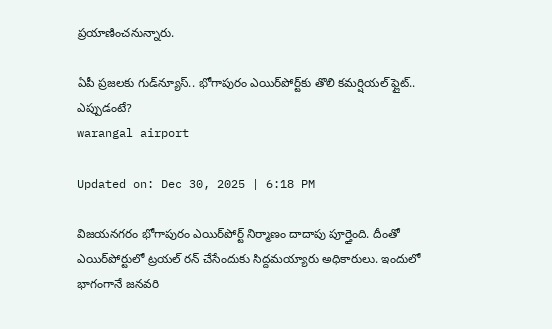ప్రయాణించనున్నారు.

ఏపీ ప్రజలకు గుడ్‌న్యూస్.. భోగాపురం ఎయిర్‌పోర్ట్‌కు తొలి కమర్షియల్ ఫ్లైట్.. ఎప్పుడంటే?
warangal airport

Updated on: Dec 30, 2025 | 6:18 PM

విజయనగరం భోగాపురం ఎయిర్‌పోర్ట్ నిర్మాణం దాదాపు పూర్తైంది. దీంతో ఎయిర్‌పోర్టులో ట్రయల్‌ రన్‌ చేసేందుకు సిద్దమయ్యారు అధికారులు. ఇందులో భాగంగానే జనవరి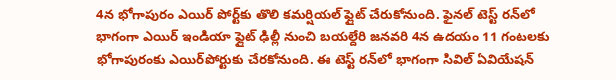4న భోగాపురం ఎయిర్ పోర్ట్‌కు తొలి కమర్షియల్ ఫ్లైట్ చేరుకోనుంది. ఫైనల్ టెస్ట్ రన్‌లో భాగంగా ఎయిర్ ఇండియా ఫ్లైట్‌ ఢిల్లీ నుంచి బయల్దేరి జనవరి 4న ఉదయం 11 గంటలకు భోగాపురంకు ఎయిర్‌పోర్టుకు చేరకోనుంది. ఈ టెస్ట్‌ రన్‌లో భాగంగా సివిల్ ఏవియేషన్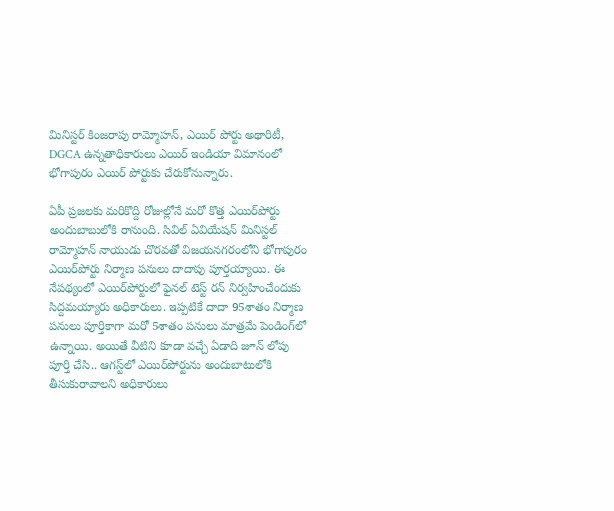మినిస్టర్ కింజరాపు రామ్మోహన్, ఎయిర్ పోర్టు అథారిటీ, DGCA ఉన్నతాధికారులు ఎయిర్‌ ఇండియా విమానంలో భోగాపురం ఎయిర్‌ పోర్టుకు చేరుకోనున్నారు.

ఏపీ ప్రజలకు మరికొద్ది రోజుల్లోనే మరో కొత్త ఎయిర్‌పోర్టు అందుబాబులోకి రానుంది. సివిల్ ఏవియేషన్ మినిస్టల్ రామ్మోహన్‌ నాయుడు చొరవతో విజయనగరంలోని భోగాపురం ఎయిర్‌పోర్టు నిర్మాణ పనులు దాదాపు పూర్తయ్యాయి. ఈ నేపథ్యంలో ఎయిర్‌పోర్టులో ఫైనల్‌ టెస్ట్‌ రన్‌ నిర్వహించేందుకు సిద్దమయ్యారు అధికారులు. ఇప్పటికే దాదా 95శాతం నిర్మాణ పనులు పూర్తికాగా మరో 5శాతం పనులు మాత్రమే పెండింగ్‌లో ఉన్నాయి. అయితే వీటిని కూడా వచ్చే ఏడాది జూన్‌ లోపు పూర్తి చేసి.. ఆగస్ట్‌లో ఎయిర్‌పోర్టును అందుబాటులోకి తీసుకురావాలని అధికారులు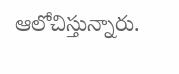ఆలోచిస్తున్నారు.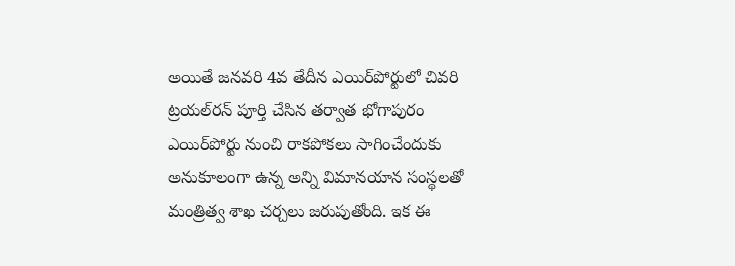అయితే జనవరి 4వ తేదీన ఎయిర్‌పోర్టులో చివరి ట్రయల్‌రన్‌ పూర్తి చేసిన తర్వాత భోగాపురం ఎయిర్‌పోర్టు నుంచి రాకపోకలు సాగించేందుకు అనుకూలంగా ఉన్న అన్ని విమానయాన సంస్థలతో మంత్రిత్వ శాఖ చర్చలు జరుపుతోంది. ఇక ఈ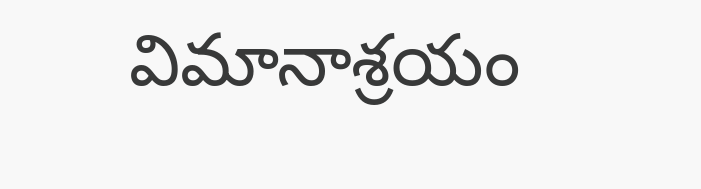విమానాశ్రయం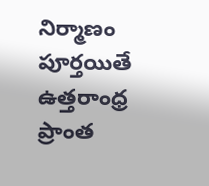నిర్మాణం పూర్తయితే ఉత్తరాంధ్ర ప్రాంత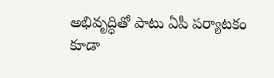అభివృద్ధితో పాటు ఏపీ పర్యాటకం కూడా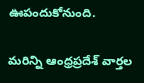ఊపందుకోనుంది.

మరిన్ని ఆంధ్రప్రదేశ్ వార్తల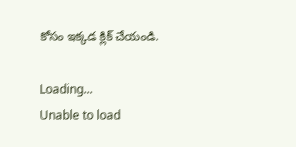కోసం ఇక్కడ క్లిక్ చేయండి.

Loading...
Unable to load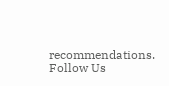recommendations.
Follow Us